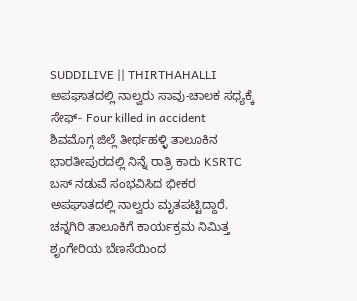SUDDILIVE || THIRTHAHALLI
ಅಪಘಾತದಲ್ಲಿ ನಾಲ್ವರು ಸಾವು-ಚಾಲಕ ಸಧ್ಯಕ್ಕೆ ಸೇಫ್- Four killed in accident
ಶಿವಮೊಗ್ಗ ಜಿಲ್ಲೆ ತೀರ್ಥಹಳ್ಳಿ ತಾಲೂಕಿನ ಭಾರತೀಪುರದಲ್ಲಿ ನಿನ್ನೆ ರಾತ್ರಿ ಕಾರು KSRTC ಬಸ್ ನಡುವೆ ಸಂಭವಿಸಿದ ಭೀಕರ ಅಪಘಾತದಲ್ಲಿ ನಾಲ್ವರು ಮೃತಪಟ್ಟಿದ್ದಾರೆ.
ಚನ್ನಗಿರಿ ತಾಲೂಕಿಗೆ ಕಾರ್ಯಕ್ರಮ ನಿಮಿತ್ತ ಶೃಂಗೇರಿಯ ಬೆಣಸೆಯಿಂದ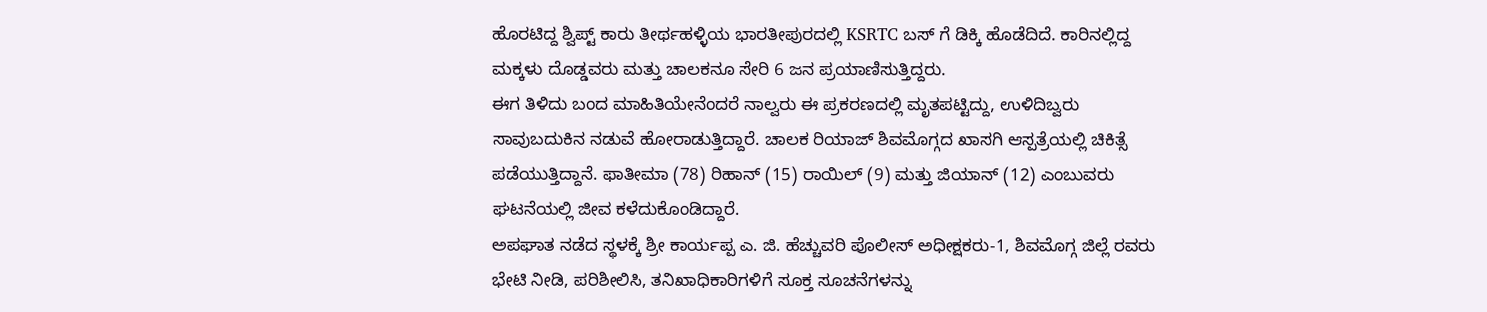ಹೊರಟಿದ್ದ ಶ್ವಿಪ್ಟ್ ಕಾರು ತೀರ್ಥಹಳ್ಳಿಯ ಭಾರತೀಪುರದಲ್ಲಿ KSRTC ಬಸ್ ಗೆ ಡಿಕ್ಕಿ ಹೊಡೆದಿದೆ. ಕಾರಿನಲ್ಲಿದ್ದ ಮಕ್ಕಳು ದೊಡ್ಡವರು ಮತ್ತು ಚಾಲಕನೂ ಸೇರಿ 6 ಜನ ಪ್ರಯಾಣಿಸುತ್ತಿದ್ದರು.
ಈಗ ತಿಳಿದು ಬಂದ ಮಾಹಿತಿಯೇನೆಂದರೆ ನಾಲ್ವರು ಈ ಪ್ರಕರಣದಲ್ಲಿ ಮೃತಪಟ್ಟಿದ್ದು, ಉಳಿದಿಬ್ವರು ಸಾವುಬದುಕಿನ ನಡುವೆ ಹೋರಾಡುತ್ತಿದ್ದಾರೆ. ಚಾಲಕ ರಿಯಾಜ್ ಶಿವಮೊಗ್ಗದ ಖಾಸಗಿ ಆಸ್ಪತ್ರೆಯಲ್ಲಿ ಚಿಕಿತ್ಸೆ ಪಡೆಯುತ್ತಿದ್ದಾನೆ. ಫಾತೀಮಾ (78) ರಿಹಾನ್ (15) ರಾಯಿಲ್ (9) ಮತ್ತು ಜಿಯಾನ್ (12) ಎಂಬುವರು ಘಟನೆಯಲ್ಲಿ ಜೀವ ಕಳೆದುಕೊಂಡಿದ್ದಾರೆ.
ಅಪಘಾತ ನಡೆದ ಸ್ಥಳಕ್ಕೆ ಶ್ರೀ ಕಾರ್ಯಪ್ಪ ಎ. ಜಿ. ಹೆಚ್ಚುವರಿ ಪೊಲೀಸ್ ಅಧೀಕ್ಷಕರು-1, ಶಿವಮೊಗ್ಗ ಜಿಲ್ಲೆ ರವರು ಭೇಟಿ ನೀಡಿ, ಪರಿಶೀಲಿಸಿ, ತನಿಖಾಧಿಕಾರಿಗಳಿಗೆ ಸೂಕ್ತ ಸೂಚನೆಗಳನ್ನು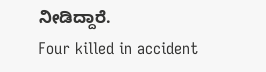ನೀಡಿದ್ದಾರೆ.
Four killed in accident